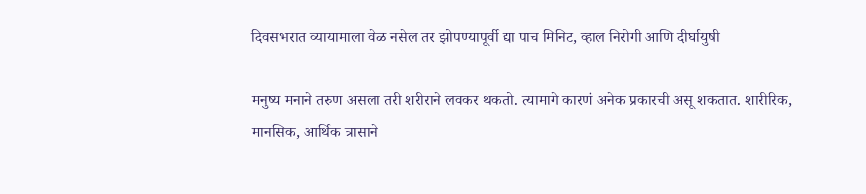दिवसभरात व्यायामाला वेळ नसेल तर झोपण्यापूर्वी द्या पाच मिनिट, व्हाल निरोगी आणि दीर्घायुषी

मनुष्य मनाने तरुण असला तरी शरीराने लवकर थकतो. त्यामागे कारणं अनेक प्रकारची असू शकतात. शारीरिक, मानसिक, आर्थिक त्रासाने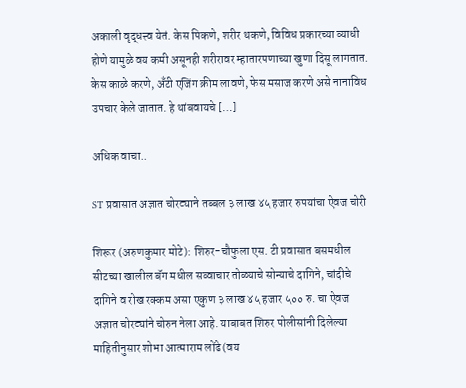अकाली वृद्धत्त्व येतं. केस पिकणे, शरीर थकणे, विविध प्रकारच्या व्याधी होणे यामुळे वय कमी असूनही शरीरावर म्हातारपणाच्या खुणा दिसू लागतात. केस काळे करणे, अँटी एजिंग क्रीम लावणे, फेस मसाज करणे असे नानाविध उपचार केले जातात. हे थांबवायचे […]

अधिक वाचा..

ST प्रवासात अज्ञात चोरट्याने तब्बल ३ लाख ४५ हजार रुपयांचा ऐवज चोरी

शिरूर (अरुणकुमार मोटे): शिरुर-चौफुला एस. टी प्रवासात बसमधील सीटच्या खालील बॅग मधील सव्वाचार तोळ्याचे सोन्याचे दागिने, चांदीचे दागिने व रोख रक्कम असा एकुण ३ लाख ४५ हजार ५०० रु. चा ऐवज अज्ञात चोरट्यांने चोरुन नेला आहे. याबाबत शिरुर पोलीसांनी दिलेल्या माहितीनुसार शोभा आत्माराम लोंढे (वय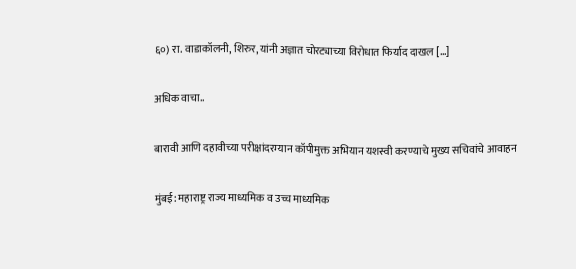६०) रा. वाडाकॉलनी, शिरुर, यांनी अज्ञात चोरट्याच्या विरोधात फिर्याद दाखल […]

अधिक वाचा..

बारावी आणि दहावीच्या परीक्षांदरम्यान कॉपीमुक्त अभियान यशस्वी करण्याचे मुख्य सचिवांचे आवाहन

मुंबई: महाराष्ट्र राज्य माध्यमिक व उच्च माध्यमिक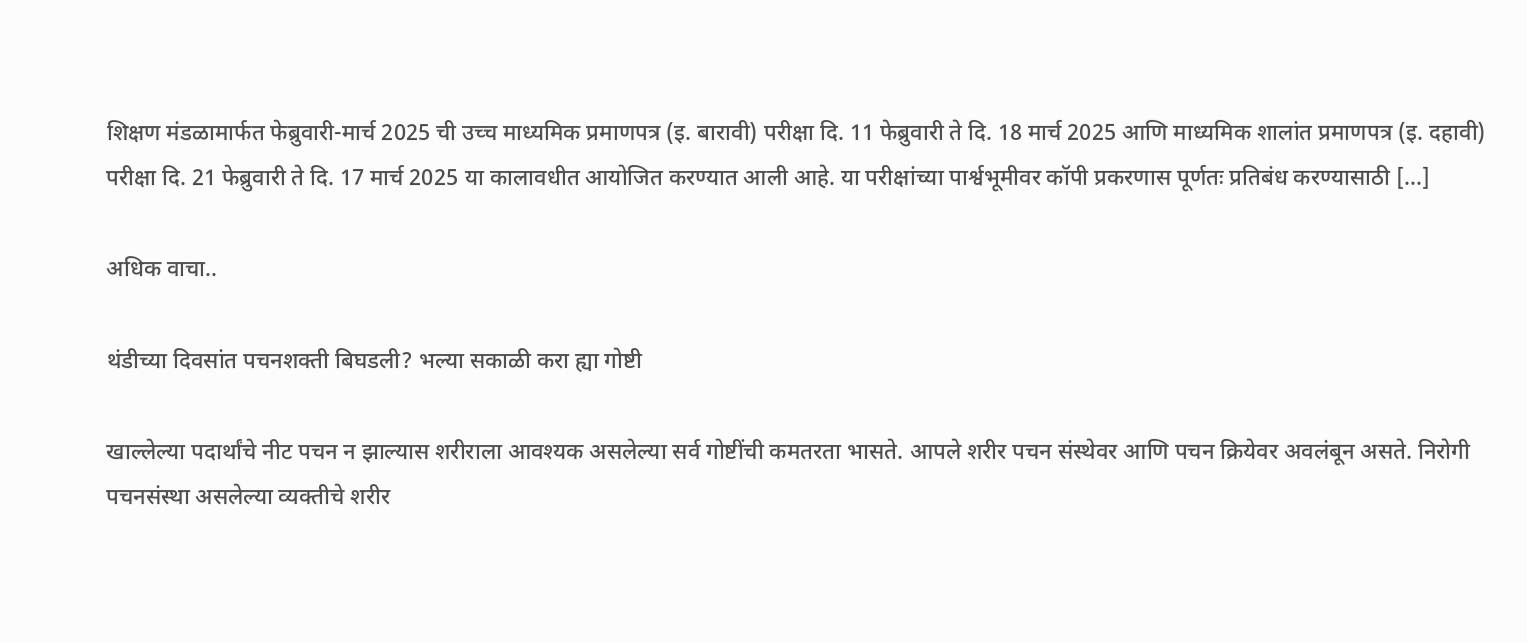शिक्षण मंडळामार्फत फेब्रुवारी-मार्च 2025 ची उच्च माध्यमिक प्रमाणपत्र (इ. बारावी) परीक्षा दि. 11 फेब्रुवारी ते दि. 18 मार्च 2025 आणि माध्यमिक शालांत प्रमाणपत्र (इ. दहावी) परीक्षा दि. 21 फेब्रुवारी ते दि. 17 मार्च 2025 या कालावधीत आयोजित करण्यात आली आहे. या परीक्षांच्या पार्श्वभूमीवर कॉपी प्रकरणास पूर्णतः प्रतिबंध करण्यासाठी […]

अधिक वाचा..

थंडीच्या दिवसांत पचनशक्ती बिघडली? भल्या सकाळी करा ह्या गोष्टी

खाल्लेल्या पदार्थांचे नीट पचन न झाल्यास शरीराला आवश्यक असलेल्या सर्व गोष्टींची कमतरता भासते. आपले शरीर पचन संस्थेवर आणि पचन क्रियेवर अवलंबून असते. निरोगी पचनसंस्था असलेल्या व्यक्तीचे शरीर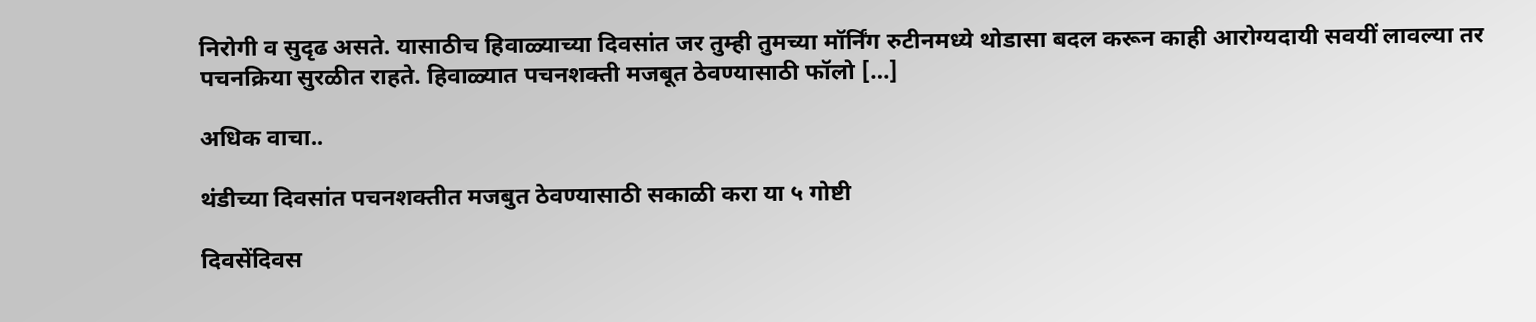निरोगी व सुदृढ असते. यासाठीच हिवाळ्याच्या दिवसांत जर तुम्ही तुमच्या मॉर्निंग रुटीनमध्ये थोडासा बदल करून काही आरोग्यदायी सवयीं लावल्या तर पचनक्रिया सुरळीत राहते. हिवाळ्यात पचनशक्ती मजबूत ठेवण्यासाठी फॉलो […]

अधिक वाचा..

थंडीच्या दिवसांत पचनशक्तीत मजबुत ठेवण्यासाठी सकाळी करा या ५ गोष्टी

दिवसेंदिवस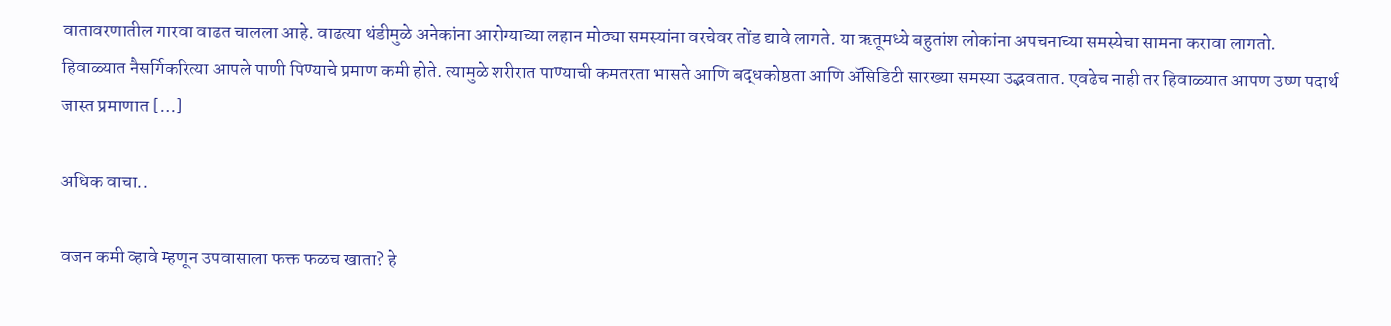वातावरणातील गारवा वाढत चालला आहे. वाढत्या थंडीमुळे अनेकांना आरोग्याच्या लहान मोठ्या समस्यांना वरचेवर तोंड द्यावे लागते. या ऋतूमध्ये बहुतांश लोकांना अपचनाच्या समस्येचा सामना करावा लागतो. हिवाळ्यात नैसर्गिकरित्या आपले पाणी पिण्याचे प्रमाण कमी होते. त्यामुळे शरीरात पाण्याची कमतरता भासते आणि बद्धकोष्ठता आणि ॲसिडिटी सारख्या समस्या उद्भवतात. एवढेच नाही तर हिवाळ्यात आपण उष्ण पदार्थ जास्त प्रमाणात […]

अधिक वाचा..

वजन कमी व्हावे म्हणून उपवासाला फक्त फळच खाता? हे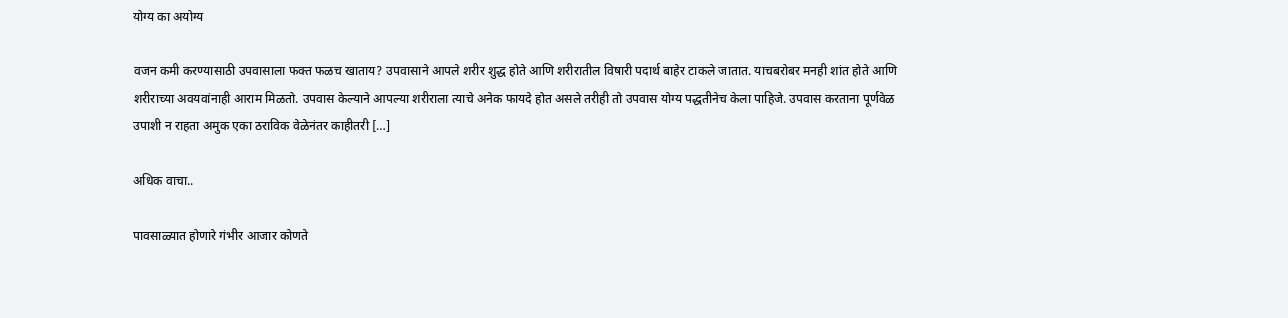योग्य का अयोग्य

वजन कमी करण्यासाठी उपवासाला फक्त फळच खाताय? उपवासाने आपले शरीर शुद्ध होते आणि शरीरातील विषारी पदार्थ बाहेर टाकले जातात. याचबरोबर मनही शांत होते आणि शरीराच्या अवयवांनाही आराम मिळतो. उपवास केल्याने आपल्या शरीराला त्याचे अनेक फायदे होत असले तरीही तो उपवास योग्य पद्धतीनेच केला पाहिजे. उपवास करताना पूर्णवेळ उपाशी न राहता अमुक एका ठराविक वेळेनंतर काहीतरी […]

अधिक वाचा..

पावसाळ्यात होणारे गंभीर आजार कोणते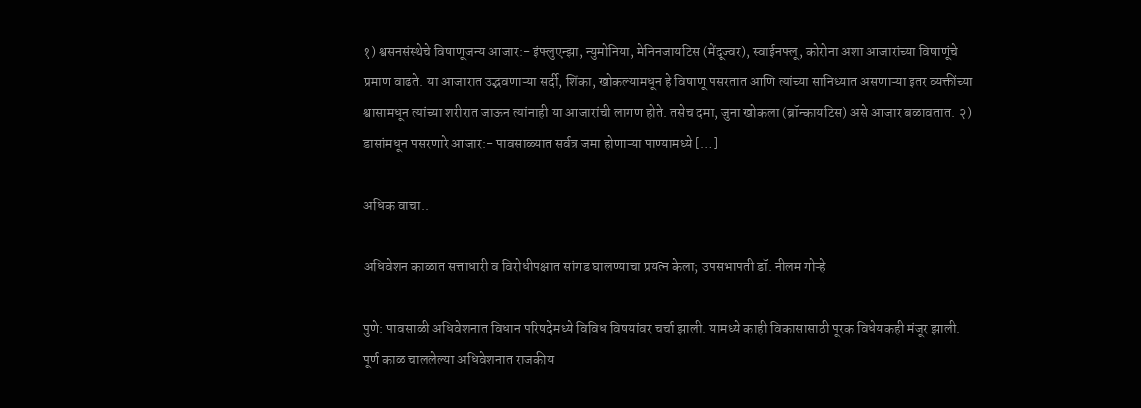१) श्वसनसंस्थेचे विषाणूजन्य आजार:- इंफ्लुएन्झा, न्युमोनिया, मेनिनजायटिस (मेंदूज्वर), स्वाईनफ्लू, कोरोना अशा आजारांच्या विषाणूंचे प्रमाण वाढते. या आजारात उद्भवणाऱ्या सर्दी, शिंका, खोकल्यामधून हे विषाणू पसरतात आणि त्यांच्या सानिध्यात असणाऱ्या इतर व्यक्तींच्या श्वासामधून त्यांच्या शरीरात जाऊन त्यांनाही या आजारांची लागण होते. तसेच दमा, जुना खोकला (ब्रॉन्कायटिस) असे आजार बळावतात. २) डासांमधून पसरणारे आजार:- पावसाळ्यात सर्वत्र जमा होणाऱ्या पाण्यामध्ये […]

अधिक वाचा..

अधिवेशन काळात सत्ताधारी व विरोधीपक्षात सांगड घालण्याचा प्रयत्न केला; उपसभापती डॉ. नीलम गोऱ्हे

पुणे: पावसाळी अधिवेशनात विधान परिषदेमध्ये विविध विषयांवर चर्चा झाली. यामध्ये काही विकासासाठी पूरक विधेयकही मंजूर झाली. पूर्ण काळ चाललेल्या अधिवेशनात राजकीय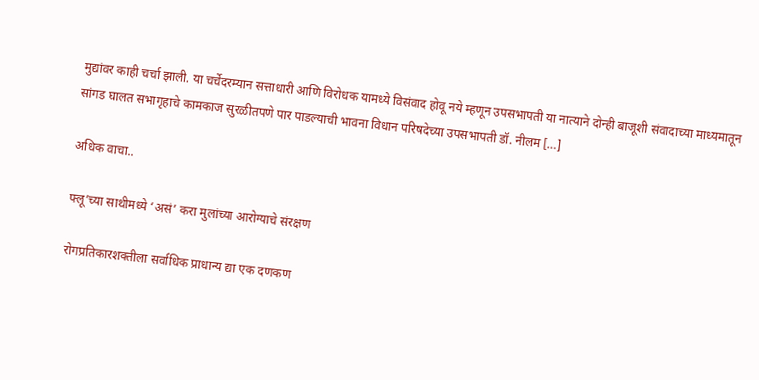मुद्यांवर काही चर्चा झाली. या चर्चेदरम्यान सत्ताधारी आणि विरोधक यामध्ये विसंवाद होवू नये म्हणून उपसभापती या नात्याने दोन्ही बाजूशी संवादाच्या माध्यमातून सांगड घालत सभागृहाचे कामकाज सुरळीतपणे पार पाडल्याची भावना विधान परिषदेच्या उपसभापती डॉ. नीलम […]

अधिक वाचा..

फ्लू’च्या साथीमध्ये ‘असं’ करा मुलांच्या आरोग्याचे संरक्षण

रोगप्रतिकारशक्तीला सर्वाधिक प्राधान्य द्या एक दणकण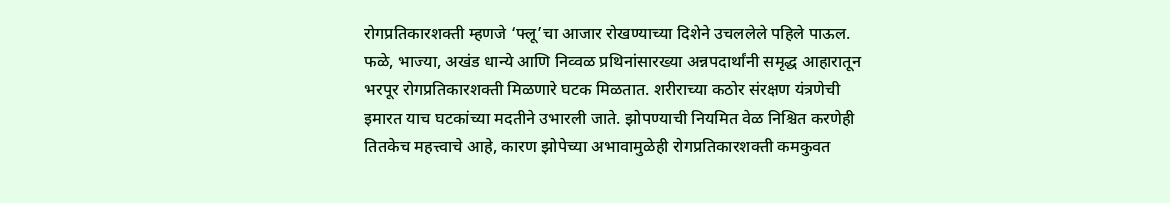रोगप्रतिकारशक्ती म्हणजे ‘फ्लू’चा आजार रोखण्याच्या दिशेने उचललेले पहिले पाऊल. फळे, भाज्या, अखंड धान्ये आणि निव्वळ प्रथिनांसारख्या अन्नपदार्थांनी समृद्ध आहारातून भरपूर रोगप्रतिकारशक्ती मिळणारे घटक मिळतात. शरीराच्या कठोर संरक्षण यंत्रणेची इमारत याच घटकांच्या मदतीने उभारली जाते. झोपण्याची नियमित वेळ निश्चित करणेही तितकेच महत्त्वाचे आहे, कारण झोपेच्या अभावामुळेही रोगप्रतिकारशक्ती कमकुवत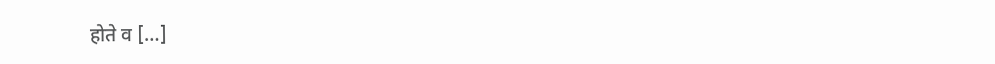होते व […]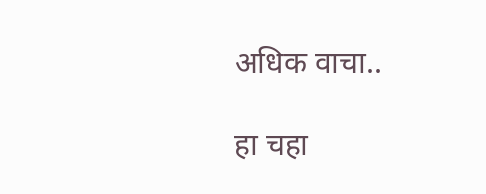अधिक वाचा..

हा चहा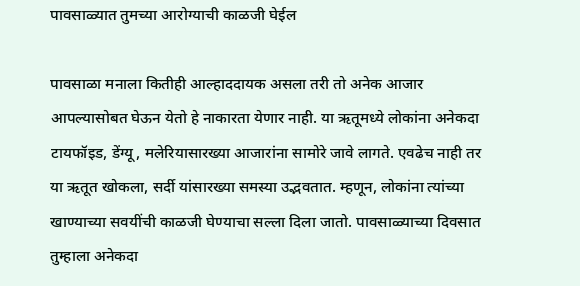पावसाळ्यात तुमच्या आरोग्याची काळजी घेईल

पावसाळा मनाला कितीही आल्हाददायक असला तरी तो अनेक आजार आपल्यासोबत घेऊन येतो हे नाकारता येणार नाही. या ऋतूमध्ये लोकांना अनेकदा टायफॉइड, डेंग्यू, मलेरियासारख्या आजारांना सामोरे जावे लागते. एवढेच नाही तर या ऋतूत खोकला, सर्दी यांसारख्या समस्या उद्भवतात. म्हणून, लोकांना त्यांच्या खाण्याच्या सवयींची काळजी घेण्याचा सल्ला दिला जातो. पावसाळ्याच्या दिवसात तुम्हाला अनेकदा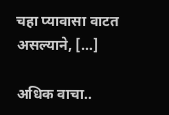चहा प्यावासा वाटत असल्याने, […]

अधिक वाचा..